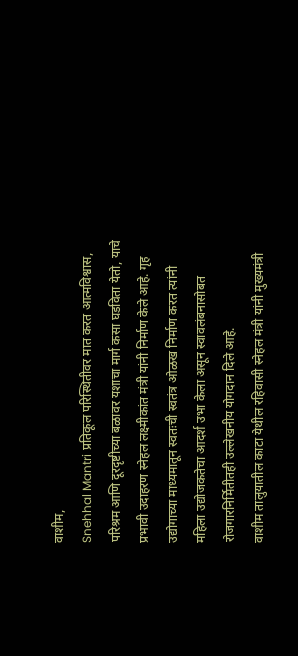वाशीम,
Snehhal Mantri प्रतिकूल परिस्थितीवर मात करत आत्मविश्वास, परिश्रम आणि दूरदृष्टीच्या बळावर यशाचा मार्ग कसा घडविता येतो, याचे प्रभावी उदाहरण स्नेहल लक्ष्मीकांत मंत्री यांनी निर्माण केले आहे. गृह उद्योगाच्या माध्यमातून स्वतःची स्वतंत्र ओळख निर्माण करत त्यांनी महिला उद्योजकतेचा आदर्श उभा केला असून स्वावलंबनासोबत रोजगारनिर्मितीतही उल्लेखनीय योगदान दिले आहे.
वाशीम तालुयातील काटा येथील रहिवासी स्नेहल मंत्री यांनी मुख्यमंत्री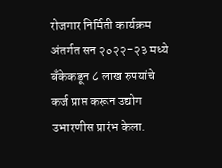रोजगार निर्मिती कार्यक्रम अंतर्गत सन २०२२-२३ मध्ये बँकेकडून ८ लाख रुपयांचे कर्ज प्राप्त करून उद्योग उभारणीस प्रारंभ केला.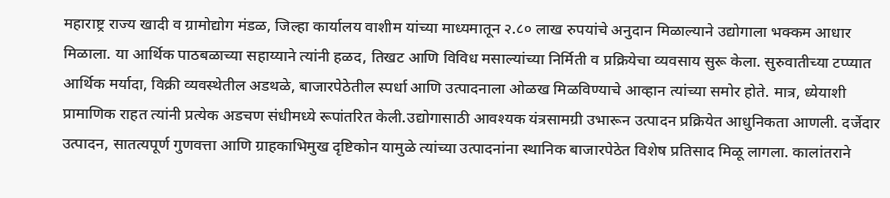महाराष्ट्र राज्य खादी व ग्रामोद्योग मंडळ, जिल्हा कार्यालय वाशीम यांच्या माध्यमातून २.८० लाख रुपयांचे अनुदान मिळाल्याने उद्योगाला भक्कम आधार मिळाला. या आर्थिक पाठबळाच्या सहाय्याने त्यांनी हळद, तिखट आणि विविध मसाल्यांच्या निर्मिती व प्रक्रियेचा व्यवसाय सुरू केला. सुरुवातीच्या टप्प्यात आर्थिक मर्यादा, विक्री व्यवस्थेतील अडथळे, बाजारपेठेतील स्पर्धा आणि उत्पादनाला ओळख मिळविण्याचे आव्हान त्यांच्या समोर होते. मात्र, ध्येयाशी प्रामाणिक राहत त्यांनी प्रत्येक अडचण संधीमध्ये रूपांतरित केली.उद्योगासाठी आवश्यक यंत्रसामग्री उभारून उत्पादन प्रक्रियेत आधुनिकता आणली. दर्जेदार उत्पादन, सातत्यपूर्ण गुणवत्ता आणि ग्राहकाभिमुख दृष्टिकोन यामुळे त्यांच्या उत्पादनांना स्थानिक बाजारपेठेत विशेष प्रतिसाद मिळू लागला. कालांतराने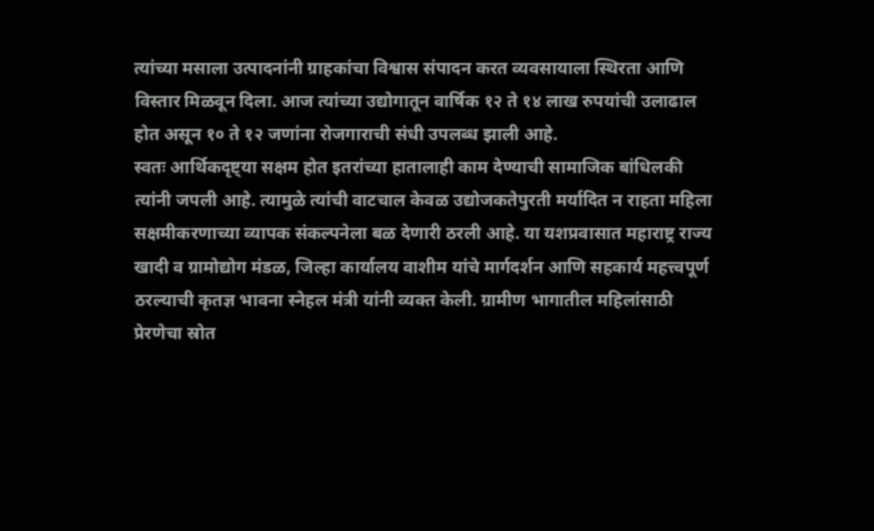त्यांच्या मसाला उत्पादनांनी ग्राहकांचा विश्वास संपादन करत व्यवसायाला स्थिरता आणि विस्तार मिळवून दिला. आज त्यांच्या उद्योगातून वार्षिक १२ ते १४ लाख रुपयांची उलाढाल होत असून १० ते १२ जणांना रोजगाराची संधी उपलब्ध झाली आहे.
स्वतः आर्थिकदृष्ट्या सक्षम होत इतरांच्या हातालाही काम देण्याची सामाजिक बांधिलकी त्यांनी जपली आहे. त्यामुळे त्यांची वाटचाल केवळ उद्योजकतेपुरती मर्यादित न राहता महिला सक्षमीकरणाच्या व्यापक संकल्पनेला बळ देणारी ठरली आहे. या यशप्रवासात महाराष्ट्र राज्य खादी व ग्रामोद्योग मंडळ, जिल्हा कार्यालय वाशीम यांचे मार्गदर्शन आणि सहकार्य महत्त्वपूर्ण ठरल्याची कृतज्ञ भावना स्नेहल मंत्री यांनी व्यक्त केली. ग्रामीण भागातील महिलांसाठी प्रेरणेचा स्रोत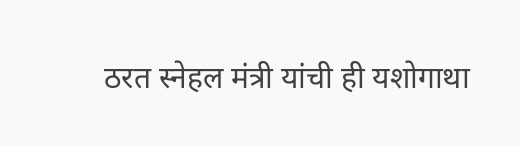ठरत स्नेहल मंत्री यांची ही यशोगाथा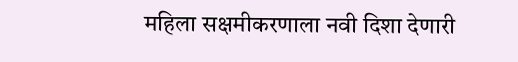महिला सक्षमीकरणाला नवी दिशा देणारी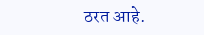ठरत आहे.